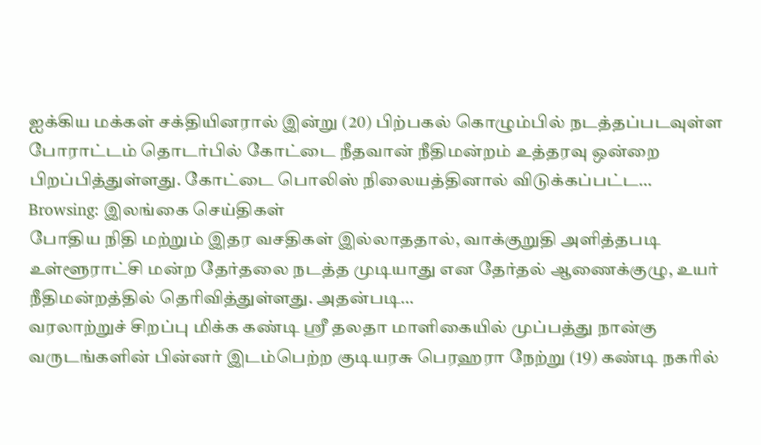ஐக்கிய மக்கள் சக்தியினரால் இன்று (20) பிற்பகல் கொழும்பில் நடத்தப்படவுள்ள போராட்டம் தொடர்பில் கோட்டை நீதவான் நீதிமன்றம் உத்தரவு ஒன்றை பிறப்பித்துள்ளது. கோட்டை பொலிஸ் நிலையத்தினால் விடுக்கப்பட்ட…
Browsing: இலங்கை செய்திகள்
போதிய நிதி மற்றும் இதர வசதிகள் இல்லாததால், வாக்குறுதி அளித்தபடி உள்ளூராட்சி மன்ற தேர்தலை நடத்த முடியாது என தேர்தல் ஆணைக்குழு, உயர் நீதிமன்றத்தில் தெரிவித்துள்ளது. அதன்படி…
வரலாற்றுச் சிறப்பு மிக்க கண்டி ஸ்ரீ தலதா மாளிகையில் முப்பத்து நான்கு வருடங்களின் பின்னர் இடம்பெற்ற குடியரசு பெரஹரா நேற்று (19) கண்டி நகரில்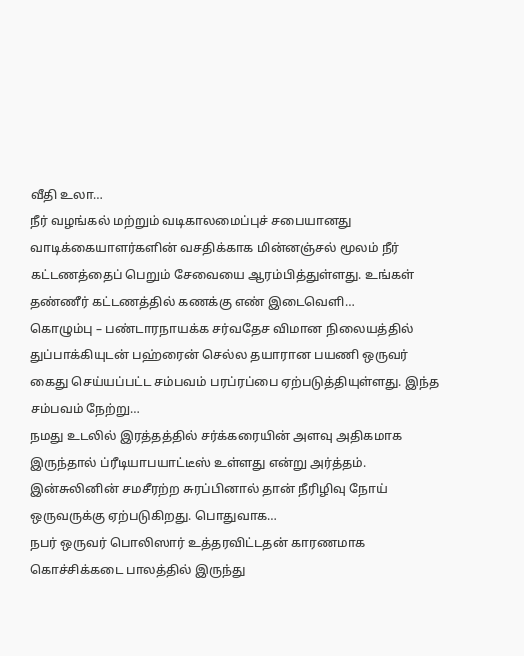வீதி உலா…
நீர் வழங்கல் மற்றும் வடிகாலமைப்புச் சபையானது வாடிக்கையாளர்களின் வசதிக்காக மின்னஞ்சல் மூலம் நீர் கட்டணத்தைப் பெறும் சேவையை ஆரம்பித்துள்ளது. உங்கள் தண்ணீர் கட்டணத்தில் கணக்கு எண் இடைவெளி…
கொழும்பு – பண்டாரநாயக்க சர்வதேச விமான நிலையத்தில் துப்பாக்கியுடன் பஹ்ரைன் செல்ல தயாரான பயணி ஒருவர் கைது செய்யப்பட்ட சம்பவம் பரப்ரப்பை ஏற்படுத்தியுள்ளது. இந்த சம்பவம் நேற்று…
நமது உடலில் இரத்தத்தில் சர்க்கரையின் அளவு அதிகமாக இருந்தால் ப்ரீடியாபயாட்டீஸ் உள்ளது என்று அர்த்தம். இன்சுலினின் சமசீரற்ற சுரப்பினால் தான் நீரிழிவு நோய் ஒருவருக்கு ஏற்படுகிறது. பொதுவாக…
நபர் ஒருவர் பொலிஸார் உத்தரவிட்டதன் காரணமாக கொச்சிக்கடை பாலத்தில் இருந்து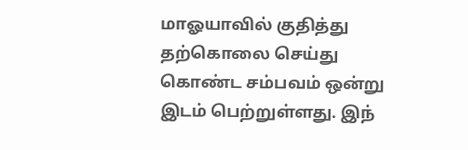மாஓயாவில் குதித்து தற்கொலை செய்து கொண்ட சம்பவம் ஒன்று இடம் பெற்றுள்ளது. இந்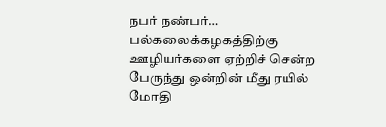நபர் நண்பர்…
பல்கலைக்கழகத்திற்கு ஊழியர்களை ஏற்றிச் சென்ற பேருந்து ஒன்றின் மீது ரயில் மோதி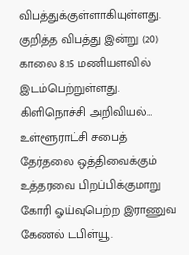விபத்துக்குள்ளாகியுள்ளது. குறித்த விபத்து இன்று (20) காலை 8.15 மணியளவில் இடம்பெற்றுள்ளது. கிளிநொச்சி அறிவியல்…
உள்ளூராட்சி சபைத் தேர்தலை ஒத்திவைக்கும் உத்தரவை பிறப்பிக்குமாறு கோரி ஓய்வுபெற்ற இராணுவ கேணல் டபிள்யூ.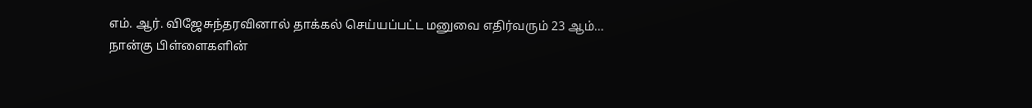எம். ஆர். விஜேசுந்தரவினால் தாக்கல் செய்யப்பட்ட மனுவை எதிர்வரும் 23 ஆம்…
நான்கு பிள்ளைகளின்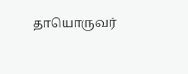தாயொருவர்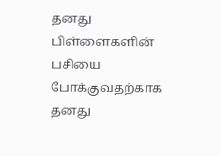தனது பிள்ளைகளின் பசியை போக்குவதற்காக தனது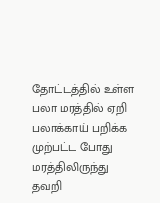தோட்டத்தில் உள்ள பலா மரத்தில் ஏறி பலாக்காய் பறிக்க முற்பட்ட போது மரத்திலிருந்து தவறி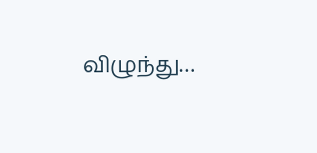விழுந்து…